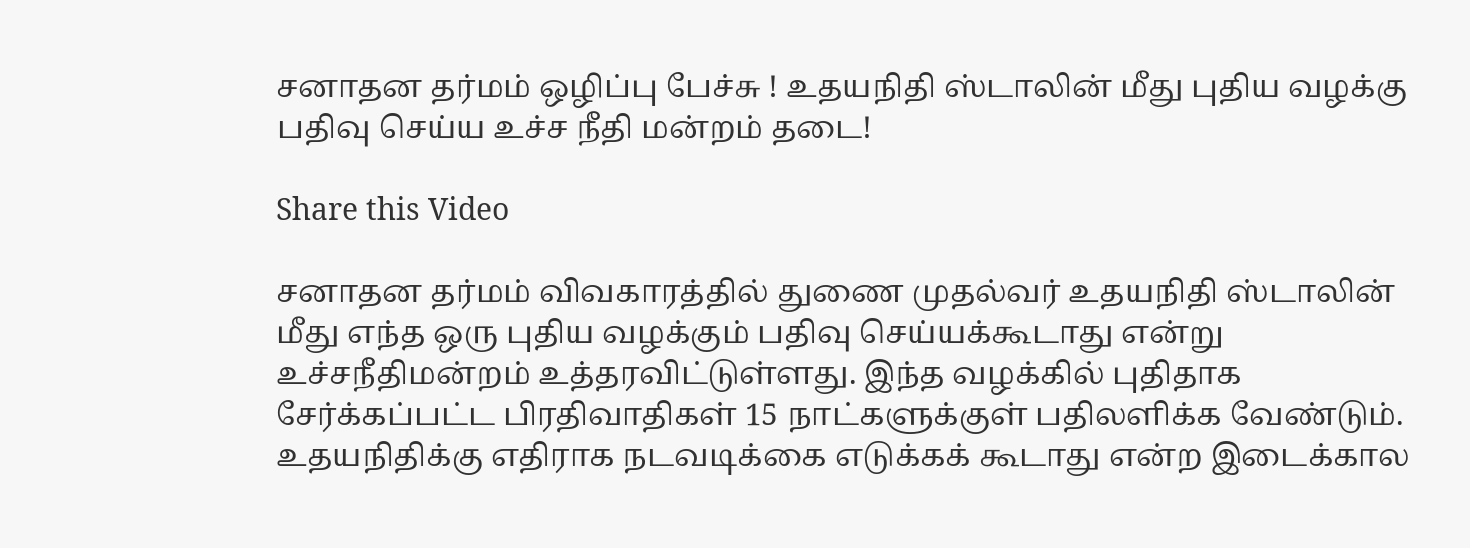சனாதன தர்மம் ஒழிப்பு பேச்சு ! உதயநிதி ஸ்டாலின் மீது புதிய வழக்கு பதிவு செய்ய உச்ச நீதி மன்றம் தடை!

Share this Video

சனாதன தர்மம் விவகாரத்தில் துணை முதல்வர் உதயநிதி ஸ்டாலின் மீது எந்த ஒரு புதிய வழக்கும் பதிவு செய்யக்கூடாது என்று உச்சநீதிமன்றம் உத்தரவிட்டுள்ளது. இந்த வழக்கில் புதிதாக சேர்க்கப்பட்ட பிரதிவாதிகள் 15 நாட்களுக்குள் பதிலளிக்க வேண்டும். உதயநிதிக்கு எதிராக நடவடிக்கை எடுக்கக் கூடாது என்ற இடைக்கால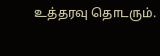உத்தரவு தொடரும்.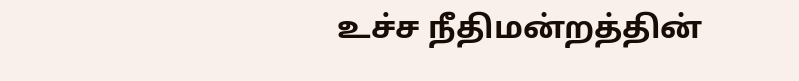உச்ச நீதிமன்றத்தின்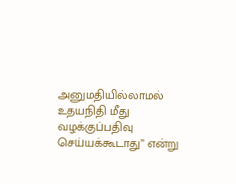அனுமதியில்லாமல் உதயநிதி மீது வழக்குப்பதிவு செய்யக்கூடாது” என்று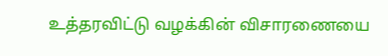உத்தரவிட்டு வழக்கின் விசாரணையை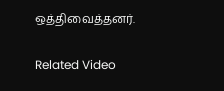ஒத்திவைத்தனர்.

Related Video